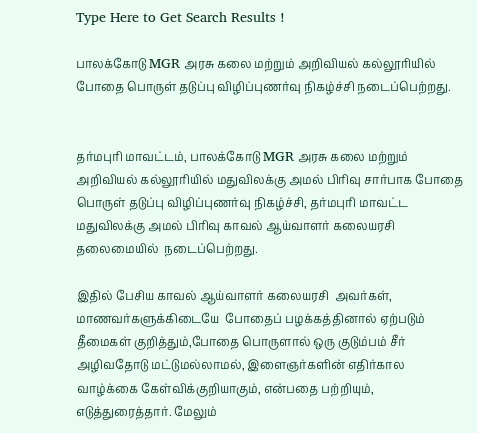Type Here to Get Search Results !

பாலக்கோடு MGR அரசு கலை மற்றும் அறிவியல் கல்லூரியில் போதை பொருள் தடுப்பு விழிப்புணர்வு நிகழ்ச்சி நடைப்பெற்றது.


தர்மபுரி மாவட்டம், பாலக்கோடு MGR அரசு கலை மற்றும் அறிவியல் கல்லூரியில் மதுவிலக்கு அமல் பிரிவு சார்பாக போதை பொருள் தடுப்பு விழிப்புணர்வு நிகழ்ச்சி, தர்மபுரி மாவட்ட மதுவிலக்கு அமல் பிரிவு காவல் ஆய்வாளர் கலையரசி தலைமையில்  நடைப்பெற்றது.

இதில் பேசிய காவல் ஆய்வாளர் கலையரசி  அவர்கள், மாணவர்களுக்கிடையே  போதைப் பழக்கத்தினால் ஏற்படும் தீமைகள் குறித்தும்,போதை பொருளால் ஒரு குடும்பம் சீர் அழிவதோடு மட்டுமல்லாமல், இளைஞர்களின் எதிர்கால வாழ்க்கை கேள்விக்குறியாகும், என்பதை பற்றியும், எடுத்துரைத்தார். மேலும்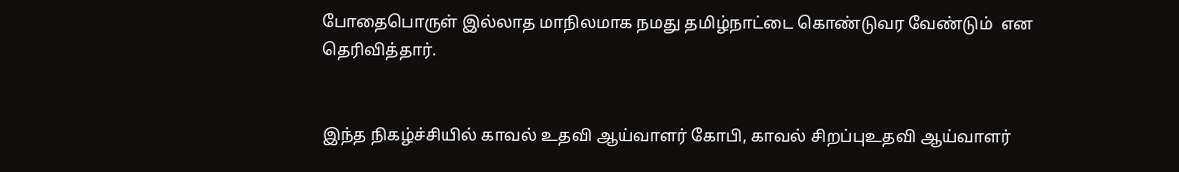போதைபொருள் இல்லாத மாநிலமாக நமது தமிழ்நாட்டை கொண்டுவர வேண்டும்  என  தெரிவித்தார்.


இந்த நிகழ்ச்சியில் காவல் உதவி ஆய்வாளர் கோபி, காவல் சிறப்புஉதவி ஆய்வாளர்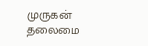முருகன் தலைமை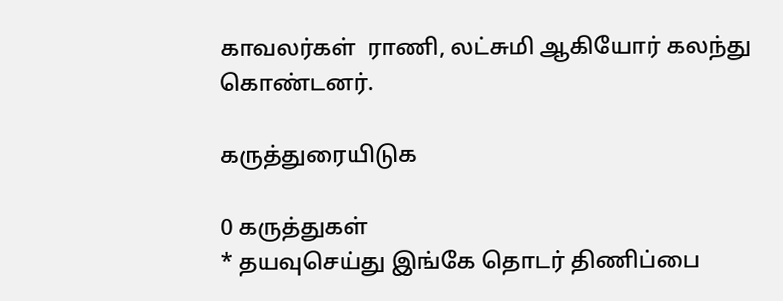காவலர்கள்  ராணி, லட்சுமி ஆகியோர் கலந்து கொண்டனர்.

கருத்துரையிடுக

0 கருத்துகள்
* தயவுசெய்து இங்கே தொடர் திணிப்பை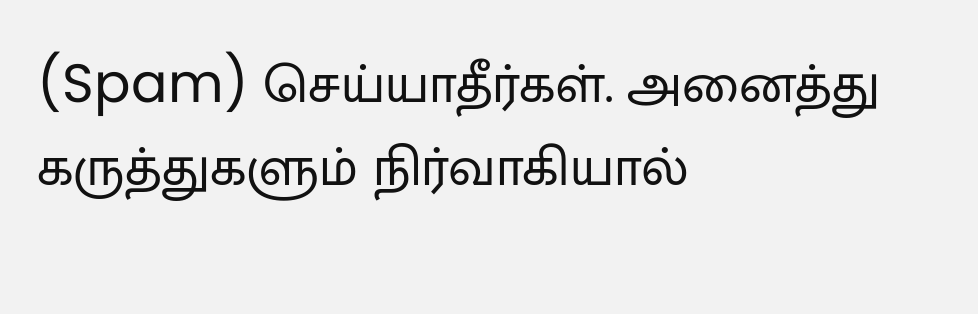(Spam) செய்யாதீர்கள். அனைத்து கருத்துகளும் நிர்வாகியால்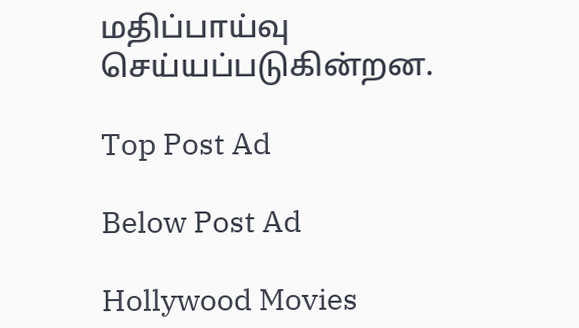மதிப்பாய்வு செய்யப்படுகின்றன.

Top Post Ad

Below Post Ad

Hollywood Movies